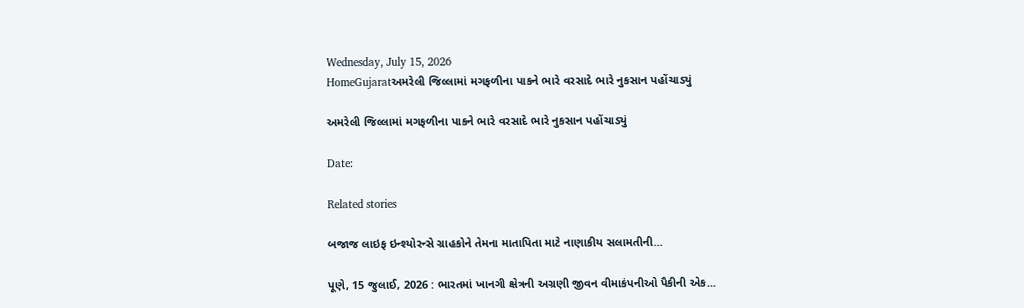Wednesday, July 15, 2026
HomeGujaratઅમરેલી જિલ્લામાં મગફળીના પાકને ભારે વરસાદે ભારે નુકસાન પહોંચાડ્યું

અમરેલી જિલ્લામાં મગફળીના પાકને ભારે વરસાદે ભારે નુકસાન પહોંચાડ્યું

Date:

Related stories

બજાજ લાઇફ ઇન્શ્યોરન્સે ગ્રાહકોને તેમના માતાપિતા માટે નાણાકીય સલામતીની...

પૂણે, 15 જુલાઈ, 2026 : ભારતમાં ખાનગી ક્ષેત્રની અગ્રણી જીવન વીમાકંપનીઓ પૈકીની એક...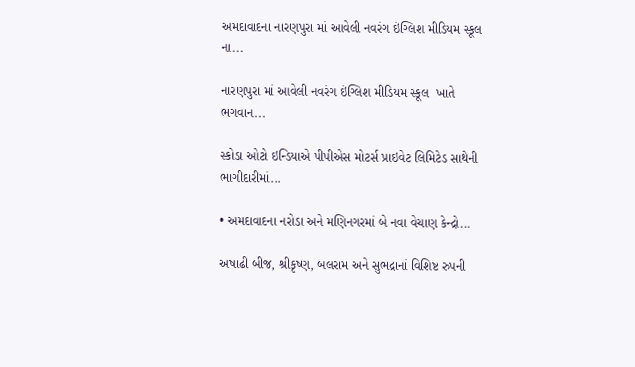અમદાવાદના નારણપુરા માં આવેલી નવરંગ ઇંગ્લિશ મીડિયમ સ્કૂલ  ના...

નારણપુરા માં આવેલી નવરંગ ઇંગ્લિશ મીડિયમ સ્કૂલ  ખાતે ભગવાન...

સ્કોડા ઓટો ઇન્ડિયાએ પીપીએસ મોટર્સ પ્રાઇવેટ લિમિટેડ સાથેની ભાગીદારીમાં...

• અમદાવાદના નરોડા અને મણિનગરમાં બે નવા વેચાણ કેન્દ્રો...

અષાઢી બીજ, શ્રીકૃષ્ણ, બલરામ અને સુભદ્રાનાં વિશિષ્ટ રુપની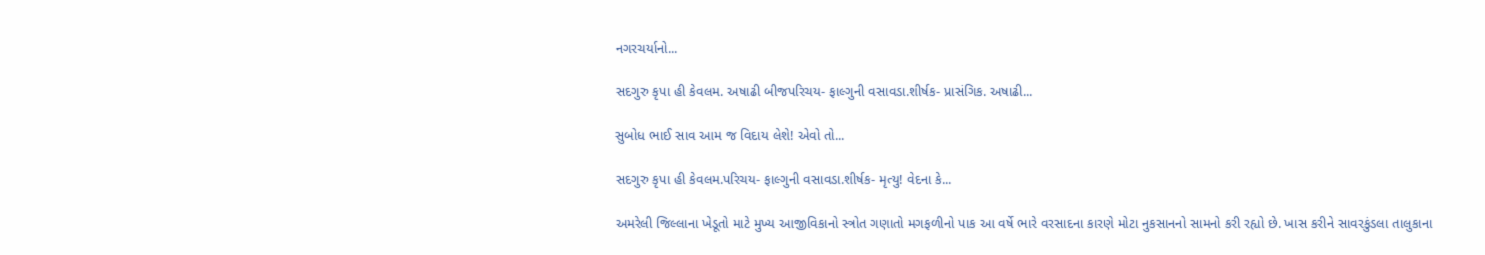નગરચર્યાનો...

સદગુરુ કૃપા હી કેવલમ. અષાઢી બીજપરિચય- ફાલ્ગુની વસાવડા.શીર્ષક- પ્રાસંગિક. અષાઢી...

સુબોધ ભાઈ સાવ આમ જ વિદાય લેશે! એવો તો...

સદગુરુ કૃપા હી કેવલમ.પરિચય- ફાલ્ગુની વસાવડા.શીર્ષક- મૃત્યુ! વેદના કે...

અમરેલી જિલ્લાના ખેડૂતો માટે મુખ્ય આજીવિકાનો સ્ત્રોત ગણાતો મગફળીનો પાક આ વર્ષે ભારે વરસાદના કારણે મોટા નુકસાનનો સામનો કરી રહ્યો છે. ખાસ કરીને સાવરકુંડલા તાલુકાના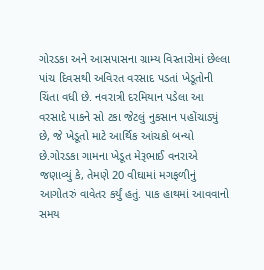ગોરડકા અને આસપાસના ગ્રામ્ય વિસ્તારોમાં છેલ્લા પાંચ દિવસથી અવિરત વરસાદ પડતાં ખેડૂતોની ચિંતા વધી છે. નવરાત્રી દરમિયાન પડેલા આ વરસાદે પાકને સો ટકા જેટલું નુકસાન પહોંચાડ્યું છે, જે ખેડૂતો માટે આર્થિક આંચકો બન્યો છે.ગોરડકા ગામના ખેડૂત મેરૂભાઈ વનરાએ જણાવ્યું કે, તેમણે 20 વીઘામાં મગફળીનું આગોતરું વાવેતર કર્યું હતું. પાક હાથમાં આવવાનો સમય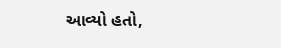આવ્યો હતો,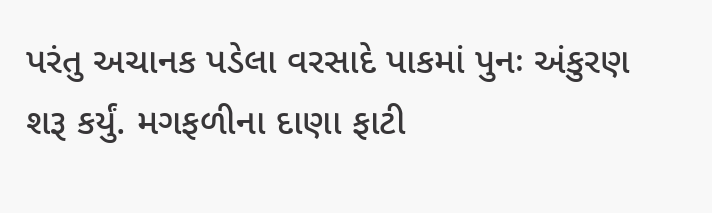પરંતુ અચાનક પડેલા વરસાદે પાકમાં પુનઃ અંકુરણ શરૂ કર્યું. મગફળીના દાણા ફાટી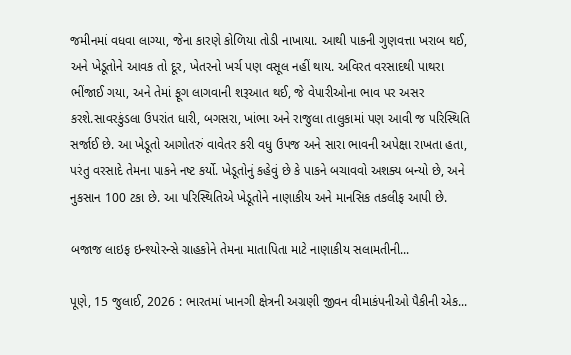જમીનમાં વધવા લાગ્યા, જેના કારણે કોળિયા તોડી નાખાયા. આથી પાકની ગુણવત્તા ખરાબ થઈ, અને ખેડૂતોને આવક તો દૂર, ખેતરનો ખર્ચ પણ વસૂલ નહીં થાય. અવિરત વરસાદથી પાથરા ભીંજાઈ ગયા, અને તેમાં ફૂગ લાગવાની શરૂઆત થઈ, જે વેપારીઓના ભાવ પર અસર કરશે.સાવરકુંડલા ઉપરાંત ધારી, બગસરા, ખાંભા અને રાજુલા તાલુકામાં પણ આવી જ પરિસ્થિતિ સર્જાઈ છે. આ ખેડૂતો આગોતરું વાવેતર કરી વધુ ઉપજ અને સારા ભાવની અપેક્ષા રાખતા હતા, પરંતુ વરસાદે તેમના પાકને નષ્ટ કર્યો. ખેડૂતોનું કહેવું છે કે પાકને બચાવવો અશક્ય બન્યો છે, અને નુકસાન 100 ટકા છે. આ પરિસ્થિતિએ ખેડૂતોને નાણાકીય અને માનસિક તકલીફ આપી છે.

બજાજ લાઇફ ઇન્શ્યોરન્સે ગ્રાહકોને તેમના માતાપિતા માટે નાણાકીય સલામતીની...

પૂણે, 15 જુલાઈ, 2026 : ભારતમાં ખાનગી ક્ષેત્રની અગ્રણી જીવન વીમાકંપનીઓ પૈકીની એક...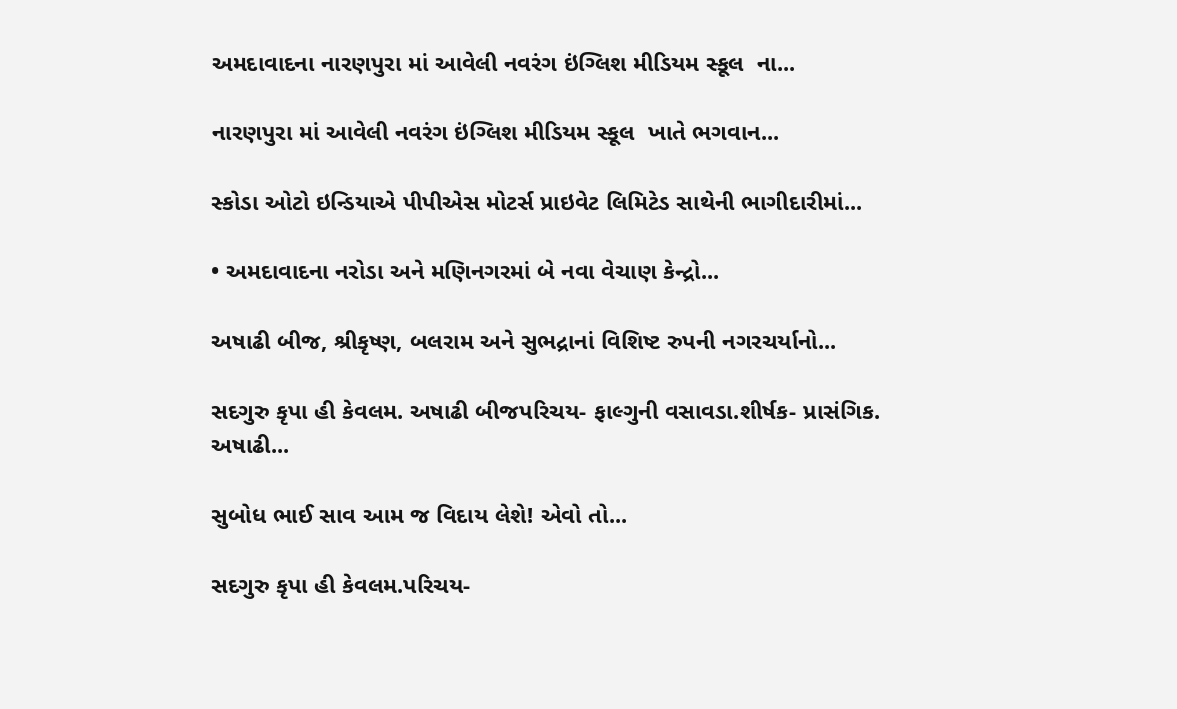અમદાવાદના નારણપુરા માં આવેલી નવરંગ ઇંગ્લિશ મીડિયમ સ્કૂલ  ના...

નારણપુરા માં આવેલી નવરંગ ઇંગ્લિશ મીડિયમ સ્કૂલ  ખાતે ભગવાન...

સ્કોડા ઓટો ઇન્ડિયાએ પીપીએસ મોટર્સ પ્રાઇવેટ લિમિટેડ સાથેની ભાગીદારીમાં...

• અમદાવાદના નરોડા અને મણિનગરમાં બે નવા વેચાણ કેન્દ્રો...

અષાઢી બીજ, શ્રીકૃષ્ણ, બલરામ અને સુભદ્રાનાં વિશિષ્ટ રુપની નગરચર્યાનો...

સદગુરુ કૃપા હી કેવલમ. અષાઢી બીજપરિચય- ફાલ્ગુની વસાવડા.શીર્ષક- પ્રાસંગિક. અષાઢી...

સુબોધ ભાઈ સાવ આમ જ વિદાય લેશે! એવો તો...

સદગુરુ કૃપા હી કેવલમ.પરિચય-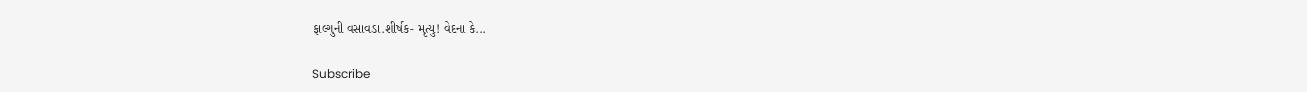ફાલ્ગુની વસાવડા.શીર્ષક- મૃત્યુ! વેદના કે...

Subscribe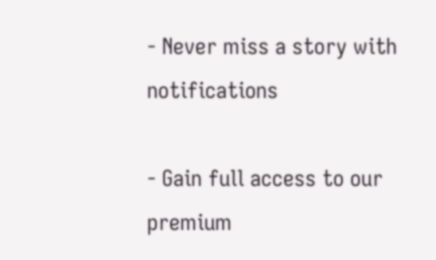- Never miss a story with notifications

- Gain full access to our premium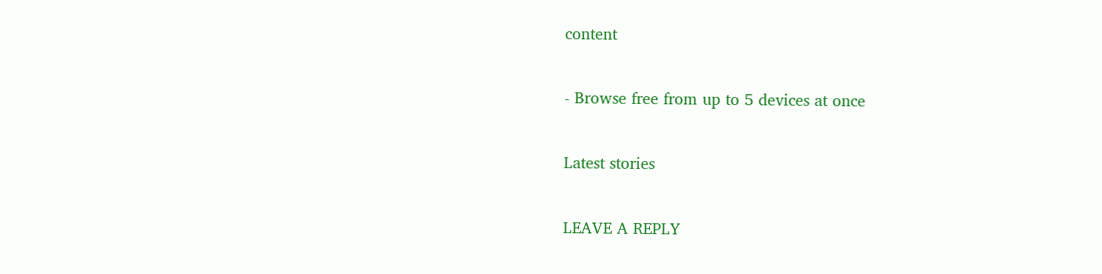content

- Browse free from up to 5 devices at once

Latest stories

LEAVE A REPLY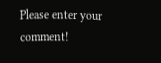Please enter your comment!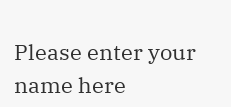Please enter your name here